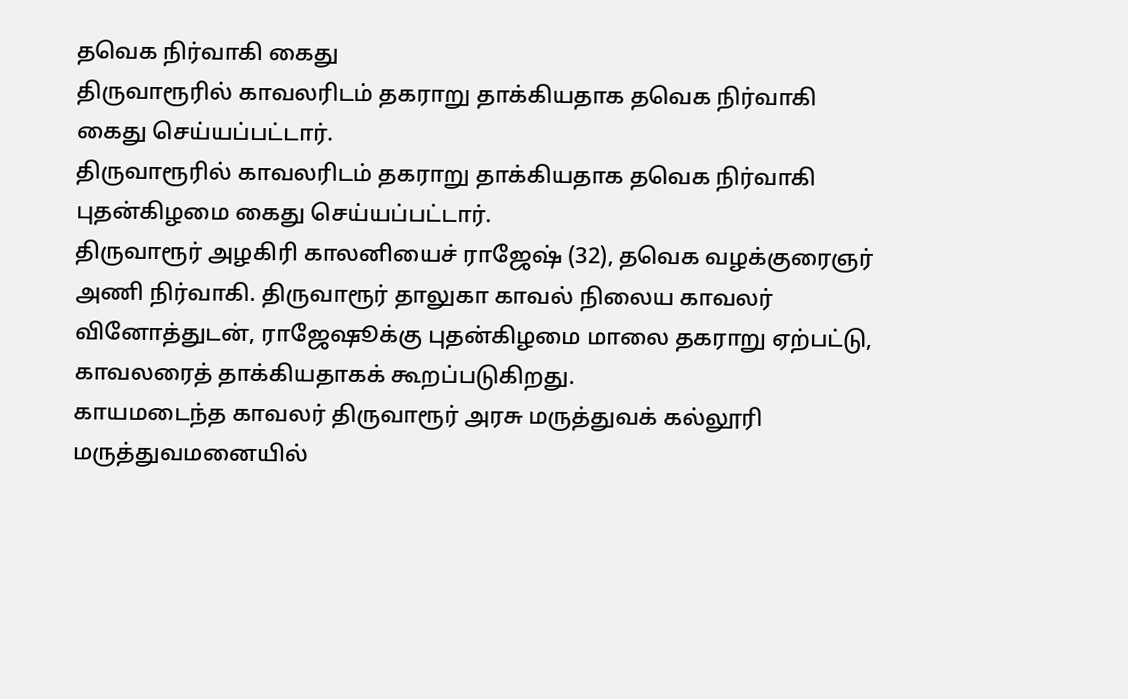தவெக நிர்வாகி கைது
திருவாரூரில் காவலரிடம் தகராறு தாக்கியதாக தவெக நிர்வாகி கைது செய்யப்பட்டார்.
திருவாரூரில் காவலரிடம் தகராறு தாக்கியதாக தவெக நிர்வாகி புதன்கிழமை கைது செய்யப்பட்டார்.
திருவாரூர் அழகிரி காலனியைச் ராஜேஷ் (32), தவெக வழக்குரைஞர் அணி நிர்வாகி. திருவாரூர் தாலுகா காவல் நிலைய காவலர் வினோத்துடன், ராஜேஷூக்கு புதன்கிழமை மாலை தகராறு ஏற்பட்டு, காவலரைத் தாக்கியதாகக் கூறப்படுகிறது.
காயமடைந்த காவலர் திருவாரூர் அரசு மருத்துவக் கல்லூரி மருத்துவமனையில்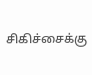சிகிச்சைக்கு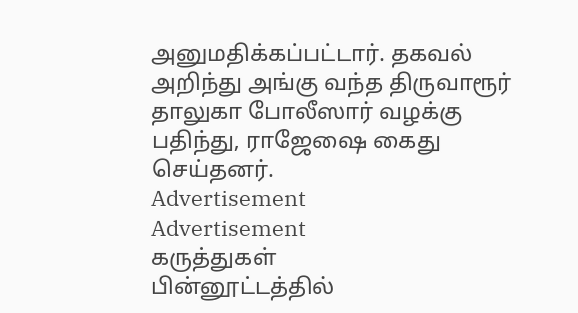அனுமதிக்கப்பட்டார். தகவல் அறிந்து அங்கு வந்த திருவாரூர் தாலுகா போலீஸார் வழக்கு பதிந்து, ராஜேஷை கைது செய்தனர்.
Advertisement
Advertisement
கருத்துகள்
பின்னூட்டத்தில்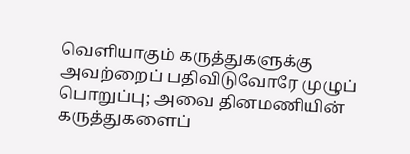வெளியாகும் கருத்துகளுக்கு அவற்றைப் பதிவிடுவோரே முழுப் பொறுப்பு; அவை தினமணியின் கருத்துகளைப்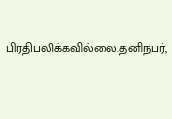பிரதிபலிக்கவில்லை.தனிநபர்,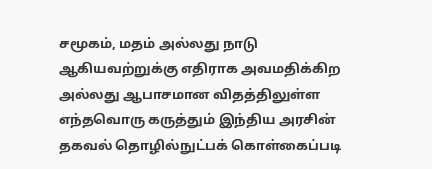சமூகம், மதம் அல்லது நாடு ஆகியவற்றுக்கு எதிராக அவமதிக்கிற அல்லது ஆபாசமான விதத்திலுள்ள எந்தவொரு கருத்தும் இந்திய அரசின் தகவல் தொழில்நுட்பக் கொள்கைப்படி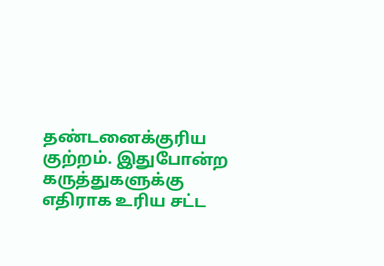தண்டனைக்குரிய குற்றம். இதுபோன்ற கருத்துகளுக்கு எதிராக உரிய சட்ட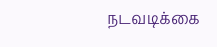நடவடிக்கை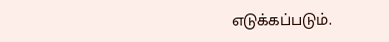எடுக்கப்படும்.